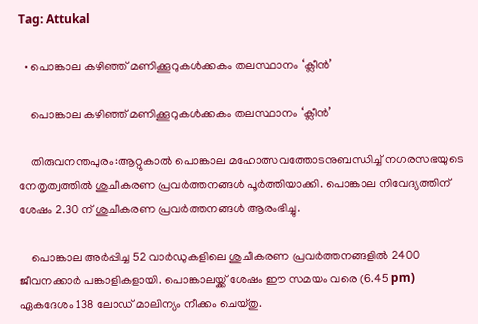Tag: Attukal

  • പൊങ്കാല കഴിഞ്ഞ് മണിക്കൂറുകൾക്കകം തലസ്ഥാനം ‘ക്ലീൻ’

    പൊങ്കാല കഴിഞ്ഞ് മണിക്കൂറുകൾക്കകം തലസ്ഥാനം ‘ക്ലീൻ’

    തിരുവനന്തപുരം:ആറ്റുകാൽ പൊങ്കാല മഹോത്സവത്തോടനുബന്ധിച്ച് നഗരസഭയുടെ നേതൃത്വത്തിൽ ശുചീകരണ പ്രവർത്തനങ്ങൾ പൂർത്തിയാക്കി. പൊങ്കാല നിവേദ്യത്തിന് ശേഷം 2.30 ന് ശുചീകരണ പ്രവർത്തനങ്ങൾ ആരംഭിച്ചു.

    പൊങ്കാല അർപ്പിച്ച 52 വാർഡുകളിലെ ശുചീകരണ പ്രവർത്തനങ്ങളിൽ 2400 ജീവനക്കാർ പങ്കാളികളായി. പൊങ്കാലയ്ക്ക് ശേഷം ഈ സമയം വരെ (6.45 pm) ഏകദേശം 138 ലോഡ് മാലിന്യം നീക്കം ചെയ്തു.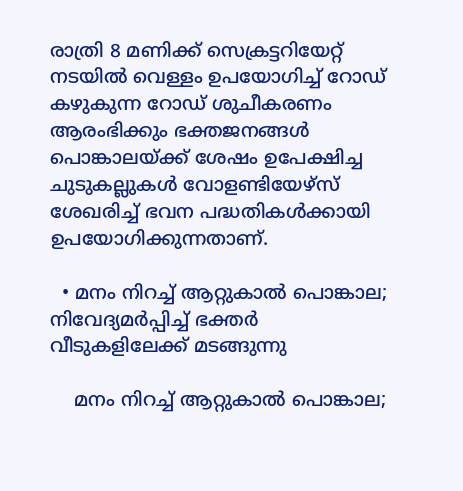രാത്രി 8 മണിക്ക് സെക്രട്ടറിയേറ്റ് നടയിൽ വെള്ളം ഉപയോഗിച്ച് റോഡ് കഴുകുന്ന റോഡ് ശുചീകരണം ആരംഭിക്കും ഭക്തജനങ്ങൾ പൊങ്കാലയ്ക്ക് ശേഷം ഉപേക്ഷിച്ച ചുടുകല്ലുകൾ വോളണ്ടിയേഴ്സ് ശേഖരിച്ച് ഭവന പദ്ധതികൾക്കായി ഉപയോഗിക്കുന്നതാണ്.

  • മനം നിറച്ച് ആറ്റുകാൽ പൊങ്കാല; നിവേദ്യമർപ്പിച്ച് ഭക്തർ വീടുകളിലേക്ക് മടങ്ങുന്നു

    മനം നിറച്ച് ആറ്റുകാൽ പൊങ്കാല;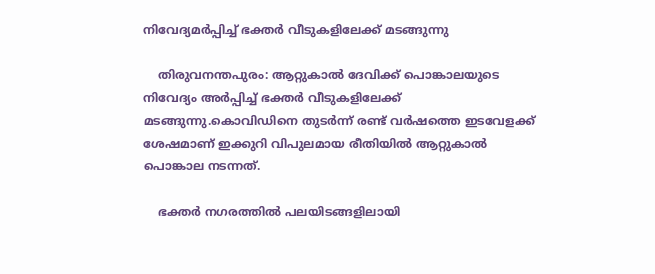നിവേദ്യമർപ്പിച്ച് ഭക്തർ വീടുകളിലേക്ക് മടങ്ങുന്നു

    തിരുവനന്തപുരം: ആറ്റുകാൽ ദേവിക്ക് പൊങ്കാലയുടെ നിവേദ്യം അർപ്പിച്ച് ഭക്തർ വീടുകളിലേക്ക് മടങ്ങുന്നു.കൊവിഡിനെ തുടർന്ന് രണ്ട് വർഷത്തെ ഇടവേളക്ക് ശേഷമാണ് ഇക്കുറി വിപുലമായ രീതിയിൽ ആറ്റുകാൽ പൊങ്കാല നടന്നത്.

    ഭക്തർ നഗരത്തിൽ പലയിടങ്ങളിലായി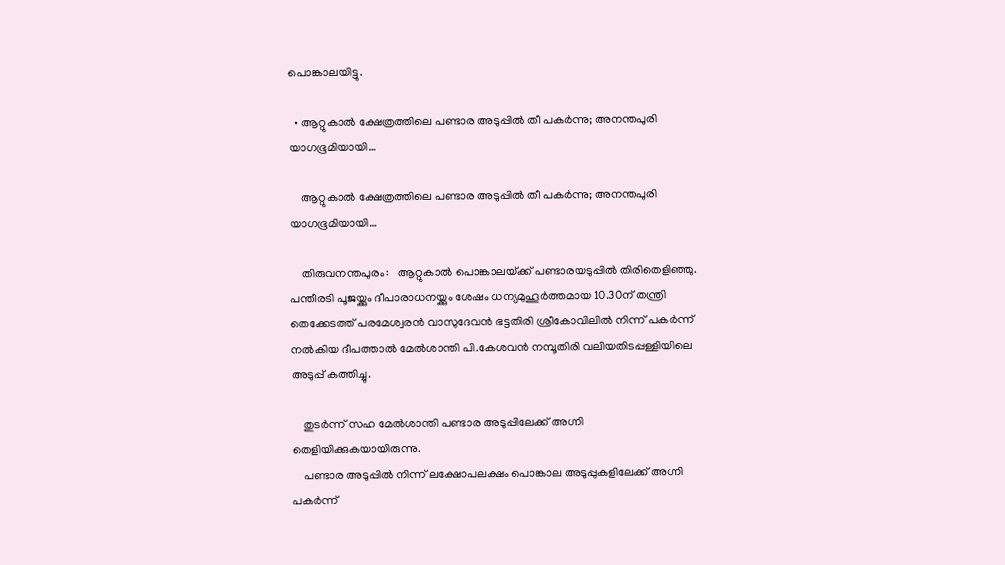പൊങ്കാലയിട്ടു.

  • ആറ്റുകാൽ ക്ഷേത്രത്തിലെ പണ്ടാര അടുപ്പിൽ തീ പകർന്നു; അനന്തപുരി യാഗഭൂമിയായി…

    ആറ്റുകാൽ ക്ഷേത്രത്തിലെ പണ്ടാര അടുപ്പിൽ തീ പകർന്നു; അനന്തപുരി യാഗഭൂമിയായി…

    തിരുവനന്തപുരം:   ആറ്റുകാൽ പൊങ്കാലയ‌്ക്ക് പണ്ടാരയടുപ്പിൽ തിരിതെളിഞ്ഞു. പന്തീരടി പൂജയ്ക്കും ദീപാരാധനയ്ക്കും ശേഷം ധന്യമുഹൂർത്തമായ 10.30ന് തന്ത്രി തെക്കേടത്ത് പരമേശ്വരൻ വാസുദേവൻ ഭട്ടതിരി ശ്രീകോവിലിൽ നിന്ന് പകർന്ന് നൽകിയ ദീപത്താൽ മേൽശാന്തി പി.കേശവൻ നമ്പൂതിരി വലിയതിടപ്പള്ളിയിലെ അടുപ്പ് കത്തിച്ചു.

    തുടർന്ന് സഹ മേൽശാന്തി പണ്ടാര അടുപ്പിലേക്ക് അഗ്നി തെളിയിക്കുകയായിരുന്നു.
    പണ്ടാര അടുപ്പിൽ നിന്ന് ലക്ഷോപലക്ഷം പൊങ്കാല അടുപ്പുകളിലേക്ക് അഗ്നി പകർന്ന്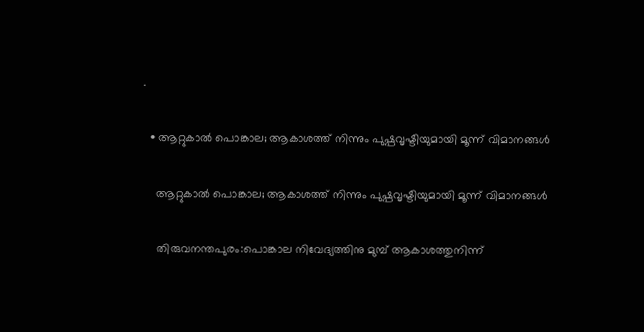.

  • ആറ്റുകാൽ പൊങ്കാല; ആകാശത്ത് നിന്നും പുഷ്പവൃഷ്ടിയുമായി മൂന്ന് വിമാനങ്ങൾ

    ആറ്റുകാൽ പൊങ്കാല; ആകാശത്ത് നിന്നും പുഷ്പവൃഷ്ടിയുമായി മൂന്ന് വിമാനങ്ങൾ

    തിരുവനന്തപുരം:പൊങ്കാല നിവേദ്യത്തിനു മുമ്പ് ആകാശത്തുനിന്ന്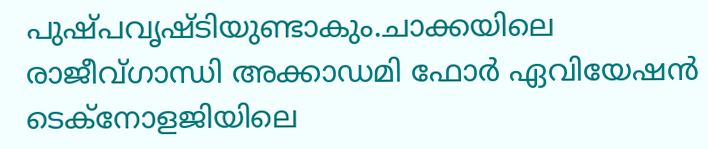പുഷ്പവൃഷ്ടിയുണ്ടാകും.ചാക്കയിലെ രാജീവ്ഗാന്ധി അക്കാഡമി ഫോർ ഏവിയേഷൻ ടെക്‌നോളജിയിലെ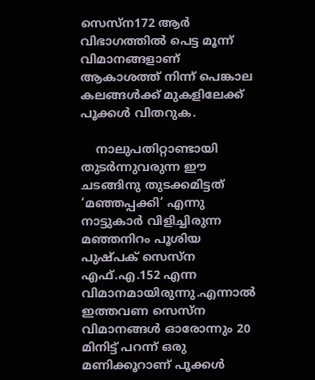സെസ്‌ന172 ആർ വിഭാഗത്തിൽ പെട്ട മൂന്ന് വിമാനങ്ങളാണ് ആകാശത്ത് നിന്ന് പെങ്കാല കലങ്ങൾക്ക് മുകളിലേക്ക് പൂക്കൾ വിതറുക.

    നാലുപതിറ്റാണ്ടായി തുടർന്നുവരുന്ന ഈ ചടങ്ങിനു തുടക്കമിട്ടത് ‘മഞ്ഞപ്പക്കി’ എന്നു നാട്ടുകാർ വിളിച്ചിരുന്ന മഞ്ഞനിറം പൂശിയ പുഷ്പക്‌ സെസ്‌ന എഫ്.എ.152 എന്ന വിമാനമായിരുന്നു.എന്നാൽ ഇത്തവണ സെസ്‌ന വിമാനങ്ങൾ ഓരോന്നും 20 മിനിട്ട് പറന്ന് ഒരു മണിക്കൂറാണ് പൂക്കൾ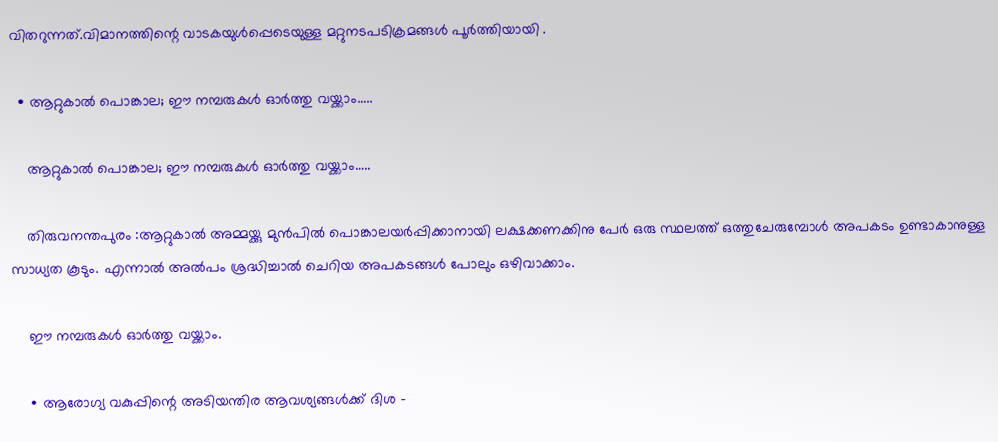വിതറുന്നത്.വിമാനത്തിന്റെ വാടകയുൾപ്പെടെയുള്ള മറ്റുനടപടിക്രമങ്ങൾ പൂർത്തിയായി .

  • ആറ്റുകാൽ പൊങ്കാല; ഈ നമ്പരുകൾ ഓർത്തു വയ്ക്കാം…..

    ആറ്റുകാൽ പൊങ്കാല; ഈ നമ്പരുകൾ ഓർത്തു വയ്ക്കാം…..

    തിരുവനന്തപുരം :ആറ്റുകാൽ അമ്മയ്ക്കു മുൻപിൽ പൊങ്കാലയർപ്പിക്കാനായി ലക്ഷക്കണക്കിനു പേർ ഒരു സ്ഥലത്ത് ഒത്തുചേരുമ്പോൾ അപകടം ഉണ്ടാകാനുള്ള സാധ്യത കൂടും. എന്നാൽ അൽപം ശ്രദ്ധിച്ചാൽ ചെറിയ അപകടങ്ങൾ പോലും ഒഴിവാക്കാം.

    ഈ നമ്പരുകൾ ഓർത്തു വയ്ക്കാം.

    ∙ ആരോഗ്യ വകുപ്പിന്റെ അടിയന്തിര ആവശ്യങ്ങൾക്ക് ദിശ –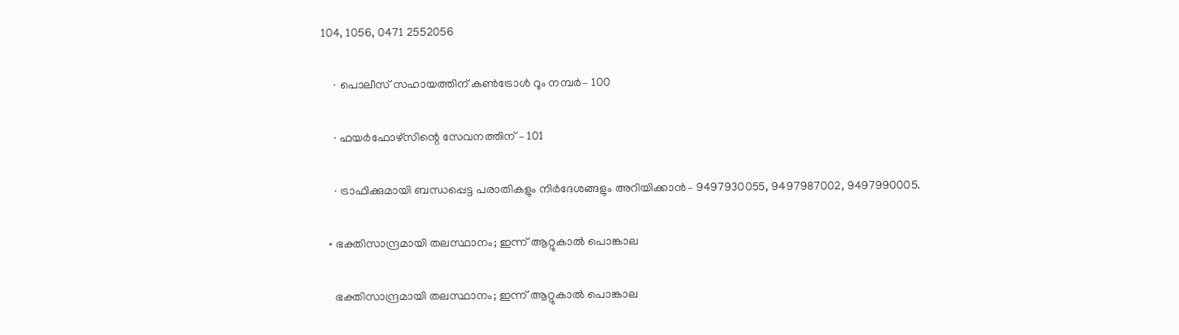104, 1056, 0471 2552056

    ∙ പൊലീസ് സഹായത്തിന് കൺട്രോൾ റൂം നമ്പർ– 100

    ∙ ഫയർഫോഴ്സിന്റെ സേവനത്തിന് – 101

    ∙ ട്രാഫിക്കുമായി ബന്ധപ്പെട്ട പരാതികളും നിർദേശങ്ങളും അറിയിക്കാൻ– 9497930055, 9497987002, 9497990005.

  • ഭക്തിസാന്ദ്രമായി തലസ്ഥാനം; ഇന്ന് ആറ്റുകാല്‍ പൊങ്കാല

    ഭക്തിസാന്ദ്രമായി തലസ്ഥാനം; ഇന്ന് ആറ്റുകാല്‍ പൊങ്കാല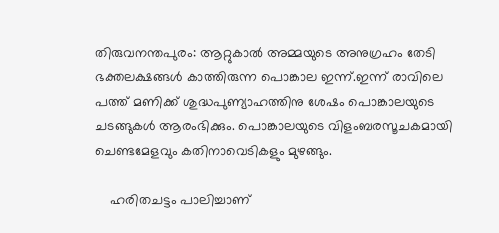തിരുവനന്തപുരം: ആറ്റുകാൽ അമ്മയുടെ അനുഗ്രഹം തേടി ഭക്തലക്ഷങ്ങൾ കാത്തിരുന്ന പൊങ്കാല ഇന്ന്.ഇന്ന് രാവിലെ പത്ത് മണിക്ക് ശുദ്ധപുണ്യാഹത്തിനു ശേഷം പൊങ്കാലയുടെ ചടങ്ങുകൾ ആരംഭിക്കും. പൊങ്കാലയുടെ വിളംബരസൂചകമായി ചെണ്ടമേളവും കതിനാവെടികളും മുഴങ്ങും.

    ഹരിതചട്ടം പാലിച്ചാണ്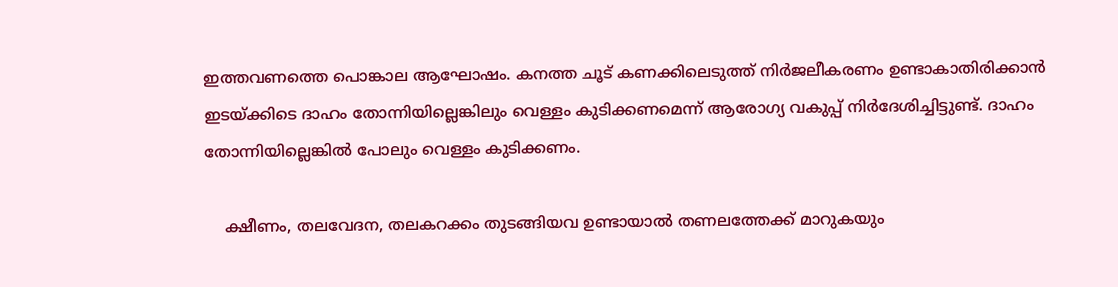ഇത്തവണത്തെ പൊങ്കാല ആഘോഷം. കനത്ത ചൂട് കണക്കിലെടുത്ത് നിർജലീകരണം ഉണ്ടാകാതിരിക്കാൻ ഇടയ്ക്കിടെ ദാഹം തോന്നിയില്ലെങ്കിലും വെള്ളം കുടിക്കണമെന്ന് ആരോഗ്യ വകുപ്പ് നിർദേശിച്ചിട്ടുണ്ട്. ദാഹം തോന്നിയില്ലെങ്കിൽ പോലും വെള്ളം കുടിക്കണം.

    ക്ഷീണം, തലവേദന, തലകറക്കം തുടങ്ങിയവ ഉണ്ടായാൽ തണലത്തേക്ക് മാറുകയും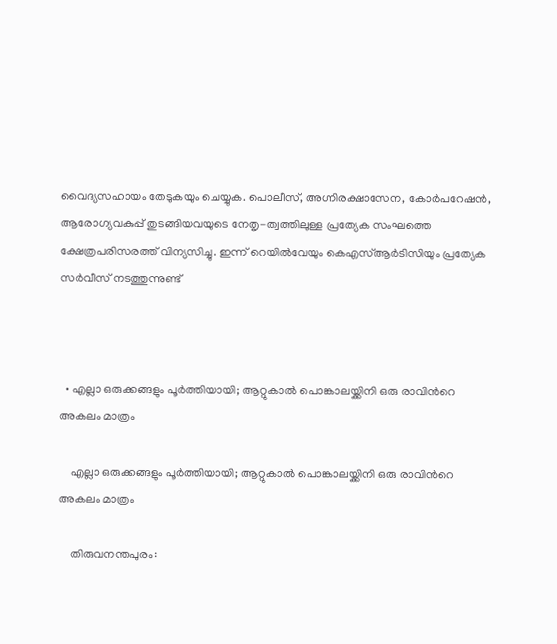വൈദ്യസഹായം തേടുകയും ചെയ്യുക. പൊലീസ്, അഗ്നിരക്ഷാസേന, കോർപറേഷൻ‌, ആരോഗ്യവകുപ്പ് തുടങ്ങിയവയുടെ നേതൃ-ത്വത്തിലുള്ള പ്രത്യേക സംഘത്തെ ക്ഷേത്രപരിസരത്ത് വിന്യസിച്ചു. ഇന്ന് റെയിൽവേയും കെഎസ്ആർടിസിയും പ്രത്യേക സർവീസ് നടത്തുന്നുണ്ട്



  • എല്ലാ ഒരുക്കങ്ങളും പൂര്‍ത്തിയായി; ആറ്റുകാല്‍ പൊങ്കാലയ്ക്കിനി ഒരു രാവിന്‍റെ അകലം മാത്രം

    എല്ലാ ഒരുക്കങ്ങളും പൂര്‍ത്തിയായി; ആറ്റുകാല്‍ പൊങ്കാലയ്ക്കിനി ഒരു രാവിന്‍റെ അകലം മാത്രം

    തിരുവനന്തപുരം: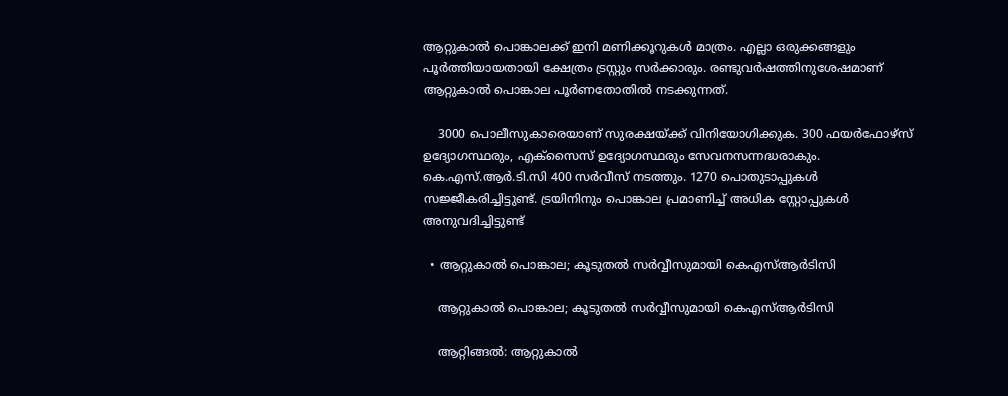ആറ്റുകാല്‍ പൊങ്കാലക്ക് ഇനി മണിക്കൂറുകൾ മാത്രം. എല്ലാ ഒരുക്കങ്ങളും പൂര്‍ത്തിയായതായി ക്ഷേത്രം ട്രസ്റ്റും സര്‍ക്കാരും. രണ്ടുവര്‍ഷത്തിനുശേഷമാണ് ആറ്റുകാല്‍ പൊങ്കാല പൂര്‍ണതോതില്‍ നടക്കുന്നത്.

    3000 പൊലീസുകാരെയാണ് സുരക്ഷയ്ക്ക് വിനിയോഗിക്കുക. 300 ഫയര്‍ഫോഴ്സ് ഉദ്യോഗസ്ഥരും, എക്സൈസ് ഉദ്യോഗസ്ഥരും സേവനസന്നദ്ധരാകും. കെ.എസ്.ആര്‍.ടി.സി 400 സര്‍വീസ് നടത്തും. 1270 പൊതുടാപ്പുകള്‍ സജ്ജീകരിച്ചിട്ടുണ്ട്. ട്രയിനിനും പൊങ്കാല പ്രമാണിച്ച് അധിക സ്റ്റോപ്പുകള്‍ അനുവദിച്ചിട്ടുണ്ട്

  • ആറ്റുകാൽ പൊങ്കാല; കൂടുതൽ സർവ്വീസുമായി കെഎസ്ആർടിസി

    ആറ്റുകാൽ പൊങ്കാല; കൂടുതൽ സർവ്വീസുമായി കെഎസ്ആർടിസി

    ആറ്റിങ്ങൽ: ആറ്റുകാൽ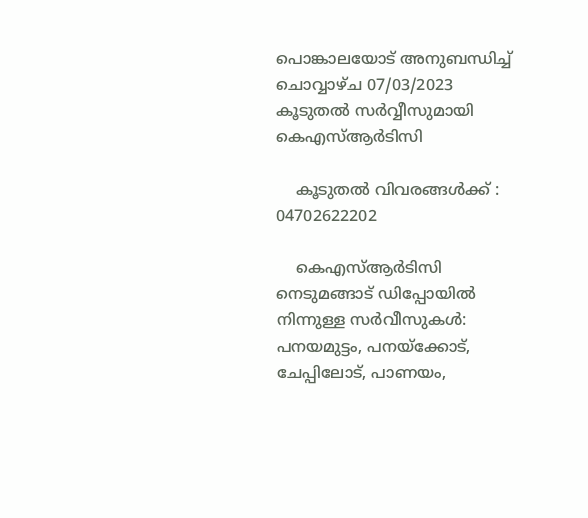പൊങ്കാലയോട് അനുബന്ധിച്ച് ചൊവ്വാഴ്ച 07/03/2023 കൂടുതൽ സർവ്വീസുമായി കെഎസ്ആർടിസി

    കൂടുതൽ വിവരങ്ങൾക്ക് : 04702622202

    കെഎസ്ആർടിസി നെടുമങ്ങാട് ഡിപ്പോയിൽ നിന്നുള്ള സർവീസുകൾ: പനയമുട്ടം, പനയ്ക്കോട്, ചേപ്പിലോട്, പാണയം,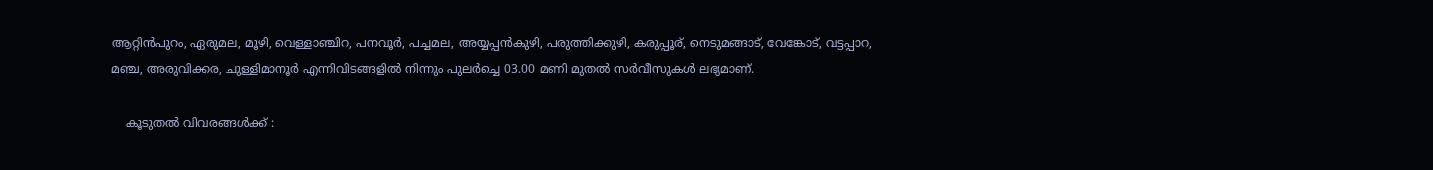ആറ്റിൻപുറം, ഏരുമല, മൂഴി, വെള്ളാഞ്ചിറ, പനവൂർ, പച്ചമല, അയ്യപ്പൻകുഴി, പരുത്തിക്കുഴി, കരുപ്പൂര്, നെടുമങ്ങാട്, വേങ്കോട്, വട്ടപ്പാറ, മഞ്ച, അരുവിക്കര, ചുള്ളിമാനൂർ എന്നിവിടങ്ങളിൽ നിന്നും പുലർച്ചെ 03.00 മണി മുതൽ സർവീസുകൾ ലഭ്യമാണ്.

    കൂടുതൽ വിവരങ്ങൾക്ക് :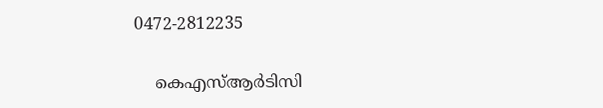0472-2812235

    കെഎസ്ആർടിസി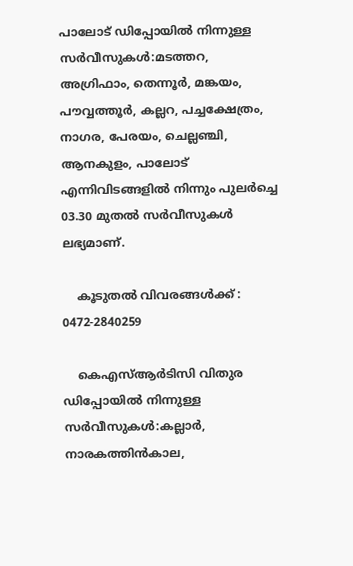പാലോട് ഡിപ്പോയിൽ നിന്നുള്ള സർവീസുകൾ:മടത്തറ, അഗ്രിഫാം, തെന്നൂർ, മങ്കയം, പൗവ്വത്തൂർ, കല്ലറ, പച്ചക്ഷേത്രം, നാഗര, പേരയം, ചെല്ലഞ്ചി, ആനകുളം, പാലോട് എന്നിവിടങ്ങളിൽ നിന്നും പുലർച്ചെ 03.30 മുതൽ സർവീസുകൾ ലഭ്യമാണ്.

    കൂടുതൽ വിവരങ്ങൾക്ക് : 0472-2840259

    കെഎസ്ആർടിസി വിതുര ഡിപ്പോയിൽ നിന്നുള്ള സർവീസുകൾ:കല്ലാർ, നാരകത്തിൻകാല,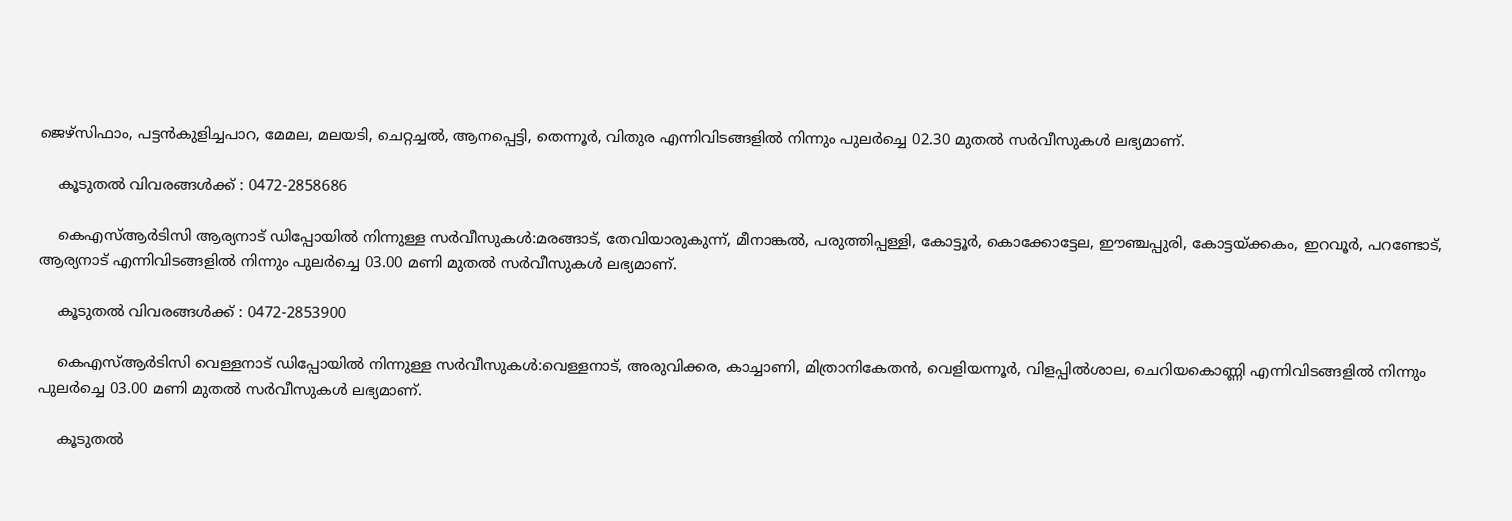ജെഴ്സിഫാം, പട്ടൻകുളിച്ചപാറ, മേമല, മലയടി, ചെറ്റച്ചൽ, ആനപ്പെട്ടി, തെന്നൂർ, വിതുര എന്നിവിടങ്ങളിൽ നിന്നും പുലർച്ചെ 02.30 മുതൽ സർവീസുകൾ ലഭ്യമാണ്.

    കൂടുതൽ വിവരങ്ങൾക്ക് : 0472-2858686

    കെഎസ്ആർടിസി ആര്യനാട് ഡിപ്പോയിൽ നിന്നുള്ള സർവീസുകൾ:മരങ്ങാട്, തേവിയാരുകുന്ന്, മീനാങ്കൽ, പരുത്തിപ്പള്ളി, കോട്ടൂർ, കൊക്കോട്ടേല, ഈഞ്ചപ്പുരി, കോട്ടയ്ക്കകം, ഇറവൂർ, പറണ്ടോട്, ആര്യനാട് എന്നിവിടങ്ങളിൽ നിന്നും പുലർച്ചെ 03.00 മണി മുതൽ സർവീസുകൾ ലഭ്യമാണ്.

    കൂടുതൽ വിവരങ്ങൾക്ക് : 0472-2853900

    കെഎസ്ആർടിസി വെള്ളനാട് ഡിപ്പോയിൽ നിന്നുള്ള സർവീസുകൾ:വെള്ളനാട്, അരുവിക്കര, കാച്ചാണി, മിത്രാനികേതൻ, വെളിയന്നൂർ, വിളപ്പിൽശാല, ചെറിയകൊണ്ണി എന്നിവിടങ്ങളിൽ നിന്നും പുലർച്ചെ 03.00 മണി മുതൽ സർവീസുകൾ ലഭ്യമാണ്.

    കൂടുതൽ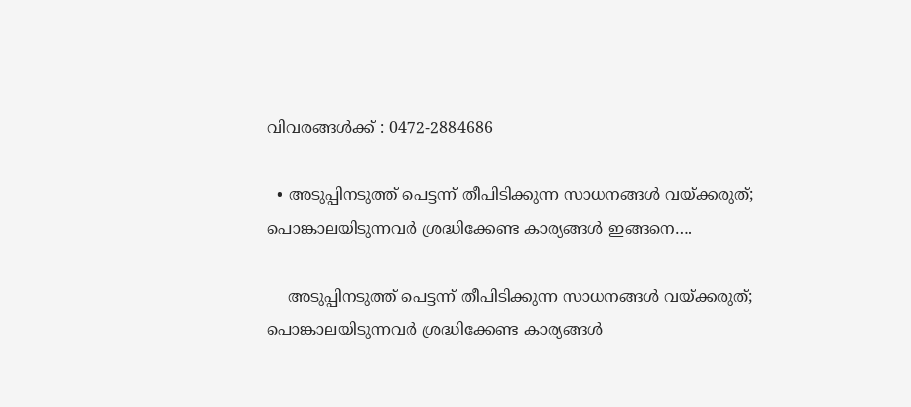വിവരങ്ങൾക്ക് : 0472-2884686

  • അടുപ്പിനടുത്ത് പെട്ടന്ന് തീപിടിക്കുന്ന സാധനങ്ങള്‍ വയ്ക്കരുത്; പൊങ്കാലയിടുന്നവര്‍ ശ്രദ്ധിക്കേണ്ട കാര്യങ്ങള്‍ ഇങ്ങനെ….

    അടുപ്പിനടുത്ത് പെട്ടന്ന് തീപിടിക്കുന്ന സാധനങ്ങള്‍ വയ്ക്കരുത്; പൊങ്കാലയിടുന്നവര്‍ ശ്രദ്ധിക്കേണ്ട കാര്യങ്ങള്‍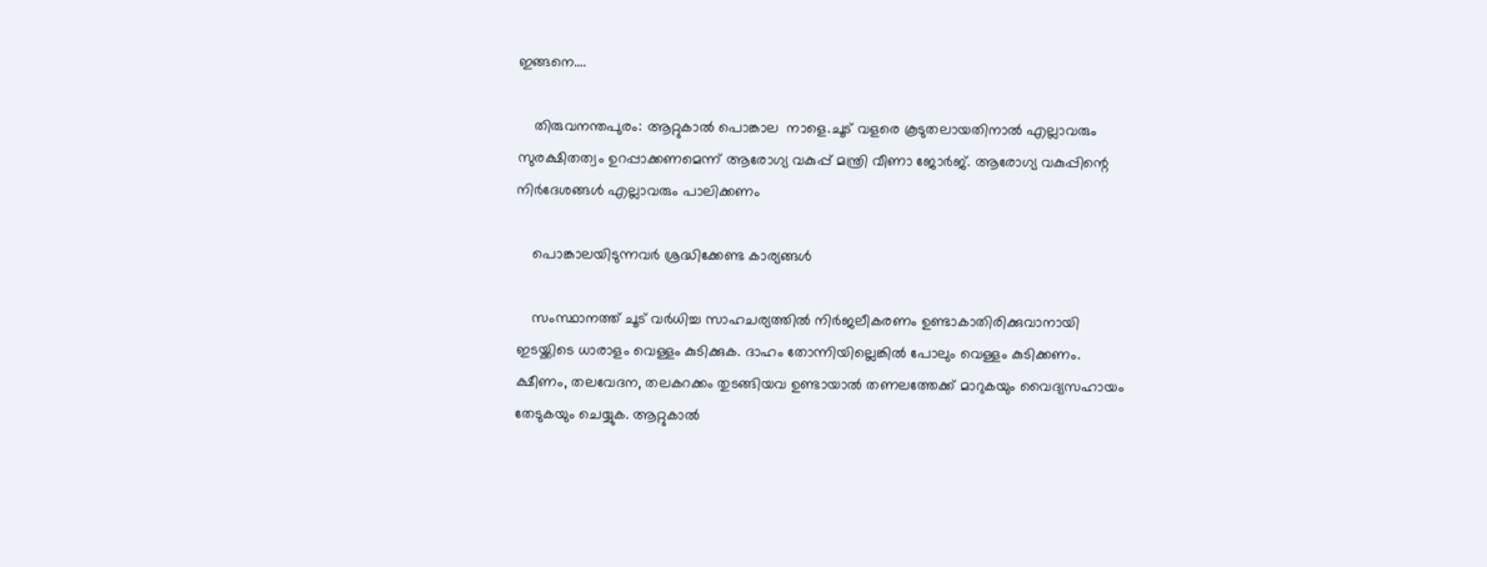ഇങ്ങനെ….

    തിരുവനന്തപുരം: ആറ്റുകാല്‍ പൊങ്കാല  നാളെ.ചൂട് വളരെ കൂടുതലായതിനാല്‍ എല്ലാവരും സുരക്ഷിതത്വം ഉറപ്പാക്കണമെന്ന് ആരോഗ്യ വകുപ്പ് മന്ത്രി വീണാ ജോര്‍ജ്. ആരോഗ്യ വകുപ്പിന്റെ നിര്‍ദേശങ്ങള്‍ എല്ലാവരും പാലിക്കണം

    പൊങ്കാലയിടുന്നവർ ശ്രദ്ധിക്കേണ്ട കാര്യങ്ങൾ

    സംസ്ഥാനത്ത് ചൂട് വര്‍ധിച്ച സാഹചര്യത്തില്‍ നിർജലീകരണം ഉണ്ടാകാതിരിക്കുവാനായി ഇടയ്ക്കിടെ ധാരാളം വെള്ളം കുടിക്കുക. ദാഹം തോന്നിയില്ലെങ്കിൽ പോലും വെള്ളം കുടിക്കണം. ക്ഷീണം, തലവേദന, തലകറക്കം തുടങ്ങിയവ ഉണ്ടായാൽ തണലത്തേക്ക് മാറുകയും വൈദ്യസഹായം തേടുകയും ചെയ്യുക. ആറ്റുകാൽ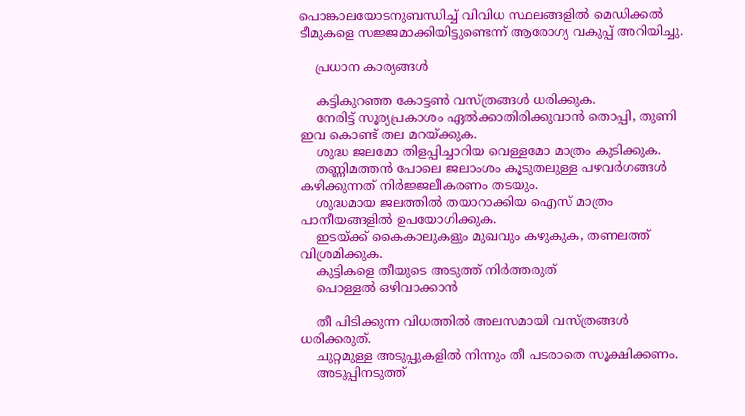പൊങ്കാലയോടനുബന്ധിച്ച് വിവിധ സ്ഥലങ്ങളിൽ മെഡിക്കൽ ടീമുകളെ സജ്ജമാക്കിയിട്ടുണ്ടെന്ന് ആരോഗ്യ വകുപ്പ് അറിയിച്ചു.

    പ്രധാന കാര്യങ്ങൾ

    കട്ടികുറഞ്ഞ കോട്ടൺ വസ്ത്രങ്ങൾ ധരിക്കുക.
    നേരിട്ട് സൂര്യപ്രകാശം ഏൽക്കാതിരിക്കുവാൻ തൊപ്പി, തുണി ഇവ കൊണ്ട് തല മറയ്ക്കുക.
    ശുദ്ധ ജലമോ തിളപ്പിച്ചാറിയ വെള്ളമോ മാത്രം കുടിക്കുക.
    തണ്ണിമത്തൻ പോലെ ജലാംശം കൂടുതലുള്ള പഴവർഗങ്ങൾ കഴിക്കുന്നത് നിർജ്ജലീകരണം തടയും.
    ശുദ്ധമായ ജലത്തിൽ തയാറാക്കിയ ഐസ് മാത്രം പാനീയങ്ങളിൽ ഉപയോഗിക്കുക.
    ഇടയ്ക്ക് കൈകാലുകളും മുഖവും കഴുകുക, തണലത്ത് വിശ്രമിക്കുക.
    കുട്ടികളെ തീയുടെ അടുത്ത് നിർത്തരുത്
    പൊള്ളൽ ഒഴിവാക്കാൻ

    തീ പിടിക്കുന്ന വിധത്തിൽ അലസമായി വസ്ത്രങ്ങൾ ധരിക്കരുത്.
    ചുറ്റമുള്ള അടുപ്പുകളിൽ നിന്നും തീ പടരാതെ സൂക്ഷിക്കണം.
    അടുപ്പിനടുത്ത്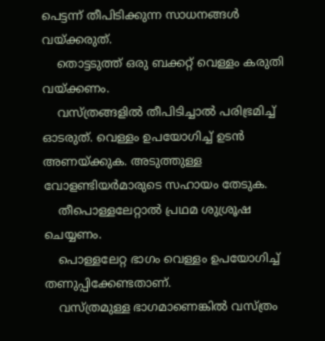പെട്ടന്ന് തീപിടിക്കുന്ന സാധനങ്ങൾ വയ്ക്കരുത്.
    തൊട്ടടുത്ത് ഒരു ബക്കറ്റ് വെള്ളം കരുതി വയ്ക്കണം.
    വസ്ത്രങ്ങളിൽ തീപിടിച്ചാൽ പരിഭ്രമിച്ച് ഓടരുത്. വെള്ളം ഉപയോഗിച്ച് ഉടൻ അണയ്ക്കുക. അടുത്തുള്ള വോളണ്ടിയർമാരുടെ സഹായം തേടുക.
    തീപൊള്ളലേറ്റാൽ പ്രഥമ ശുശ്രൂഷ ചെയ്യണം.
    പൊള്ളലേറ്റ ഭാഗം വെള്ളം ഉപയോഗിച്ച് തണുപ്പിക്കേണ്ടതാണ്.
    വസ്ത്രമുള്ള ഭാഗമാണെങ്കിൽ വസ്ത്രം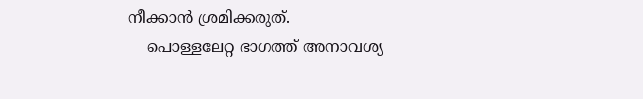നീക്കാൻ ശ്രമിക്കരുത്.
    പൊള്ളലേറ്റ ഭാഗത്ത് അനാവശ്യ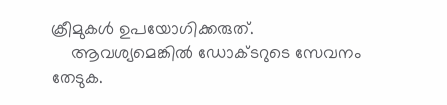ക്രീമുകൾ ഉപയോഗിക്കരുത്.
    ആവശ്യമെങ്കിൽ ഡോക്ടറുടെ സേവനം തേടുക.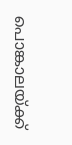പൊങ്കാലയ്ക്ക്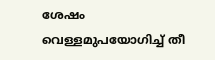ശേഷം വെള്ളമുപയോഗിച്ച് തീ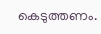കെടുത്തണം.